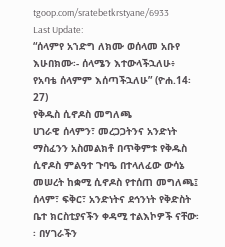tgoop.com/sratebetkrstyane/6933
Last Update:
“ሰላምየ አኀድግ ለክሙ ወሰላመ አቡየ እሁበክሙ፡- ሰላሜን እተውላችኋለሁ፥ የአባቴ ሰላምም እሰጣችኋለሁ” (ዮሐ.14፡27)
የቅዱስ ሲኖዶስ መግለጫ
ሀገራዊ ሰላምን፣ መረጋጋትንና አንድነት ማስፈንን አስመልክቶ በጥቅምቱ የቅዱስ ሲኖዶስ ምልዓተ ጉባዔ በተላለፈው ውሳኔ መሠረት ከቋሚ ሲኖዶስ የተሰጠ መግለጫ፤
ሰላም፣ ፍቅር፣ አንድነትና ደኅንነት የቅድስት ቤተ ክርስቲያናችን ቀዳሚ ተልእኮዎች ናቸው፡፡ በሃገራችን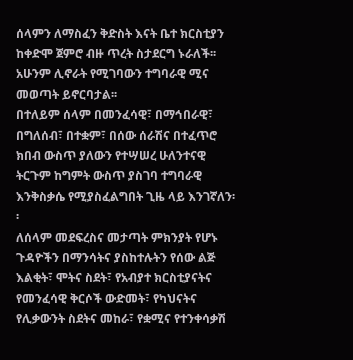ሰላምን ለማስፈን ቅድስት እናት ቤተ ክርስቲያን ከቀድሞ ጀምሮ ብዙ ጥረት ስታደርግ ኑራለች፡፡ አሁንም ሊኖራት የሚገባውን ተግባራዊ ሚና መወጣት ይኖርባታል፡፡
በተለይም ሰላም በመንፈሳዊ፣ በማኅበራዊ፣ በግለሰብ፣ በተቋም፣ በሰው ሰራሽና በተፈጥሮ ክበብ ውስጥ ያለውን የተሣሠረ ሁለንተናዊ ትርጉም ከግምት ውስጥ ያስገባ ተግባራዊ እንቅስቃሴ የሚያስፈልግበት ጊዜ ላይ እንገኛለን፡፡
ለሰላም መደፍረስና መታጣት ምክንያት የሆኑ ጉዳዮችን በማንሳትና ያስከተሉትን የሰው ልጅ እልቂት፣ ሞትና ስደት፣ የአብያተ ክርስቲያናትና የመንፈሳዊ ቅርሶች ውድመት፣ የካህናትና የሊቃውንት ስደትና መከራ፣ የቋሚና የተንቀሳቃሽ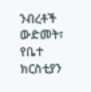ንብረቶች ውድመት፣ የቤተ ክርስቲያን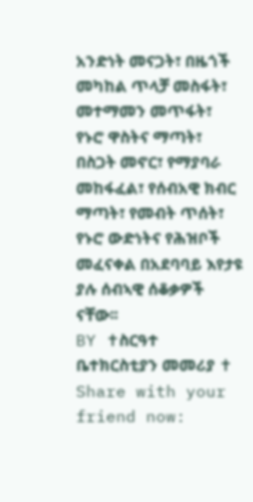አንድነት መናጋት፣ በዜጎች መካከል ጥላቻ መስፋት፣ መተማመን መጥፋት፣ የኑሮ ዋስትና ማጣት፣ በስጋት መኖር፣ የማያባራ መከፋፈል፣ የሰብአዊ ክብር ማጣት፣ የመብት ጥሰት፣ የኑሮ ውድነትና የሕዝቦች መፈናቀል በአደባባይ እየታዩ ያሉ ሰብኣዊ ሰቆቃዎች ናቸው፡፡
BY ✝ስርዓተ ቤተክርስቲያን መመሪያ ✝
Share with your friend now: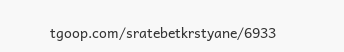tgoop.com/sratebetkrstyane/6933